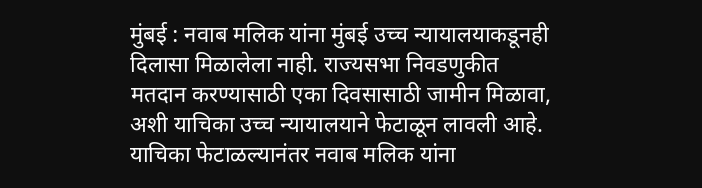मुंबई : नवाब मलिक यांना मुंबई उच्च न्यायालयाकडूनही दिलासा मिळालेला नाही. राज्यसभा निवडणुकीत मतदान करण्यासाठी एका दिवसासाठी जामीन मिळावा, अशी याचिका उच्च न्यायालयाने फेटाळून लावली आहे. याचिका फेटाळल्यानंतर नवाब मलिक यांना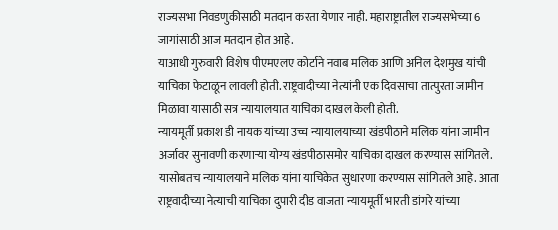राज्यसभा निवडणुकीसाठी मतदान करता येणार नाही. महाराष्ट्रातील राज्यसभेच्या 6 जागांसाठी आज मतदान होत आहे.
याआधी गुरुवारी विशेष पीएमएलए कोर्टाने नवाब मलिक आणि अनिल देशमुख यांची याचिका फेटाळून लावली होती. राष्ट्रवादीच्या नेत्यांनी एक दिवसाचा तात्पुरता जामीन मिळावा यासाठी सत्र न्यायालयात याचिका दाखल केली होती.
न्यायमूर्ती प्रकाश डी नायक यांच्या उच्च न्यायालयाच्या खंडपीठाने मलिक यांना जामीन अर्जावर सुनावणी करणाऱ्या योग्य खंडपीठासमोर याचिका दाखल करण्यास सांगितले. यासोबतच न्यायालयाने मलिक यांना याचिकेत सुधारणा करण्यास सांगितले आहे. आता राष्ट्रवादीच्या नेत्याची याचिका दुपारी दीड वाजता न्यायमूर्ती भारती डांगरे यांच्या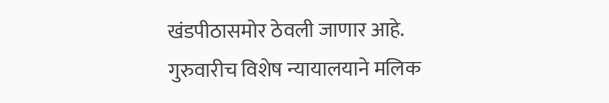खंडपीठासमोर ठेवली जाणार आहे.
गुरुवारीच विशेष न्यायालयाने मलिक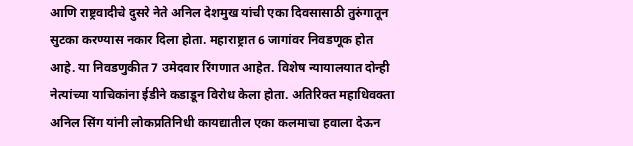आणि राष्ट्रवादीचे दुसरे नेते अनिल देशमुख यांची एका दिवसासाठी तुरुंगातून सुटका करण्यास नकार दिला होता. महाराष्ट्रात 6 जागांवर निवडणूक होत आहे. या निवडणुकीत 7 उमेदवार रिंगणात आहेत. विशेष न्यायालयात दोन्ही नेत्यांच्या याचिकांना ईडीने कडाडून विरोध केला होता. अतिरिक्त महाधिवक्ता अनिल सिंग यांनी लोकप्रतिनिधी कायद्यातील एका कलमाचा हवाला देऊन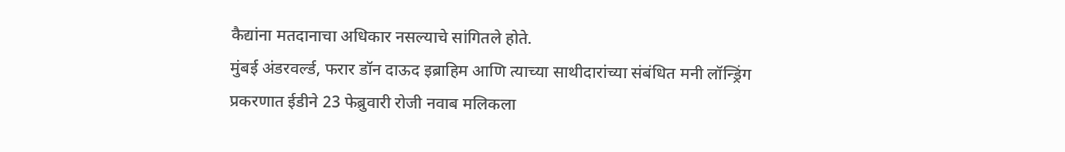कैद्यांना मतदानाचा अधिकार नसल्याचे सांगितले होते.
मुंबई अंडरवर्ल्ड, फरार डॉन दाऊद इब्राहिम आणि त्याच्या साथीदारांच्या संबंधित मनी लॉन्ड्रिंग प्रकरणात ईडीने 23 फेब्रुवारी रोजी नवाब मलिकला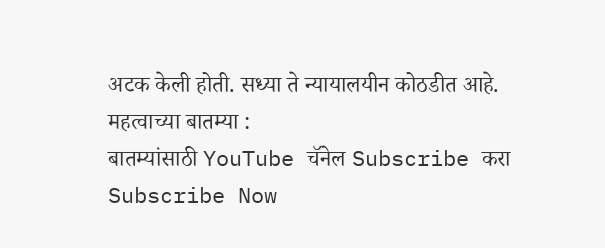अटक केली होती. सध्या ते न्यायालयीन कोठडीत आहे.
महत्वाच्या बातम्या :
बातम्यांसाठी YouTube चॅनेल Subscribe करा
Subscribe Now